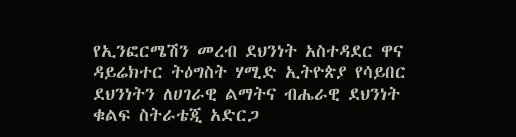የኢንፎርሜሽን መረብ ደህንነት አስተዳደር ዋና ዳይሬክተር ትዕግስት ሃሚድ ኢትዮጵያ የሳይበር ደህንነትን ለሀገራዊ ልማትና ብሔራዊ ደህንነት ቁልፍ ስትራቴጂ አድርጋ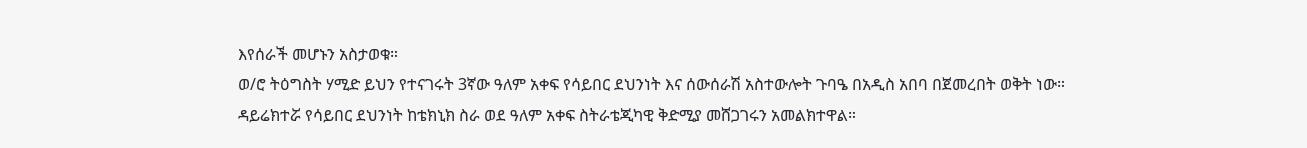እየሰራች መሆኑን አስታወቁ።
ወ/ሮ ትዕግስት ሃሚድ ይህን የተናገሩት 3ኛው ዓለም አቀፍ የሳይበር ደህንነት እና ሰውሰራሽ አስተውሎት ጉባዔ በአዲስ አበባ በጀመረበት ወቅት ነው።
ዳይሬክተሯ የሳይበር ደህንነት ከቴክኒክ ስራ ወደ ዓለም አቀፍ ስትራቴጂካዊ ቅድሚያ መሸጋገሩን አመልክተዋል።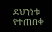ደህንነቱ የተጠበቀ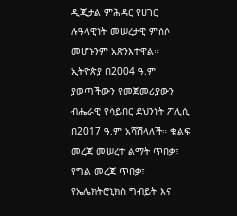ዲጂታል ምሕዳር የሀገር ሉዓላዊነት መሠረታዊ ምሰሶ መሆኑንም አጽንእተዋል።
ኢትዮጵያ በ2004 ዓ.ም ያወጣችውን የመጀመሪያውን ብሔራዊ የሳይበር ደህንነት ፖሊሲ በ2017 ዓ.ም አሻሽላለች። ቁልፍ መረጃ መሠረተ ልማት ጥበቃ፣ የግል መረጃ ጥበቃ፣ የኤሌክትሮኒክስ ግብይት እና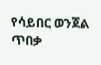የሳይበር ወንጀል ጥበቃ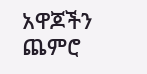አዋጆችን ጨምሮ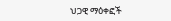ህጋዊ ማዕቀፎች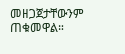መዘጋጀታቸውንም ጠቁመዋል።